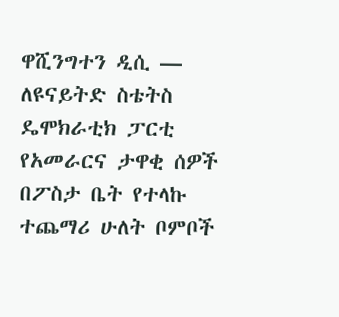ዋሺንግተን ዲሲ —
ለዩናይትድ ስቴትስ ዴሞክራቲክ ፓርቲ የአመራርና ታዋቂ ሰዎች በፖስታ ቤት የተላኩ ተጨማሪ ሁለት ቦምቦች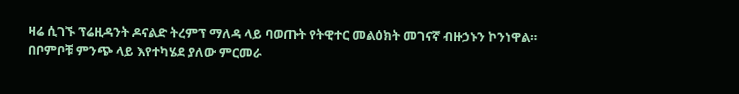ዛሬ ሲገኙ ፕሬዚዳንት ዶናልድ ትረምፕ ማለዳ ላይ ባወጡት የትዊተር መልዕክት መገናኛ ብዙኃኑን ኮንነዋል።
በቦምቦቹ ምንጭ ላይ እየተካሄደ ያለው ምርመራ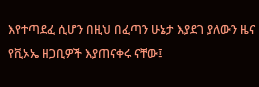እየተጣደፈ ሲሆን በዚህ በፈጣን ሁኔታ እያደገ ያለውን ዜና የቪኦኤ ዘጋቢዎች እያጠናቀሩ ናቸው፤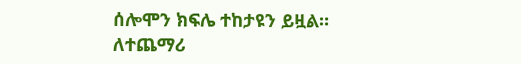ሰሎሞን ክፍሌ ተከታዩን ይዟል።
ለተጨማሪ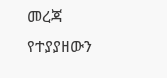መረጃ የተያያዘውን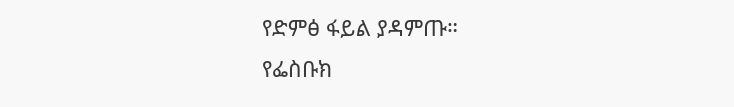የድምፅ ፋይል ያዳምጡ።
የፌስቡክ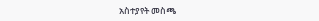አስተያየት መስጫ